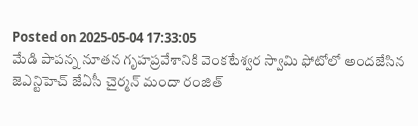Posted on 2025-05-04 17:33:05
మేడి పాపన్న నూతన గృహప్రవేశానికి వెంకటేశ్వర స్వామి ఫోటోలో అందజేసిన జెఎన్టిహెచ్ జేఏసీ చైర్మన్ మందా రంజిత్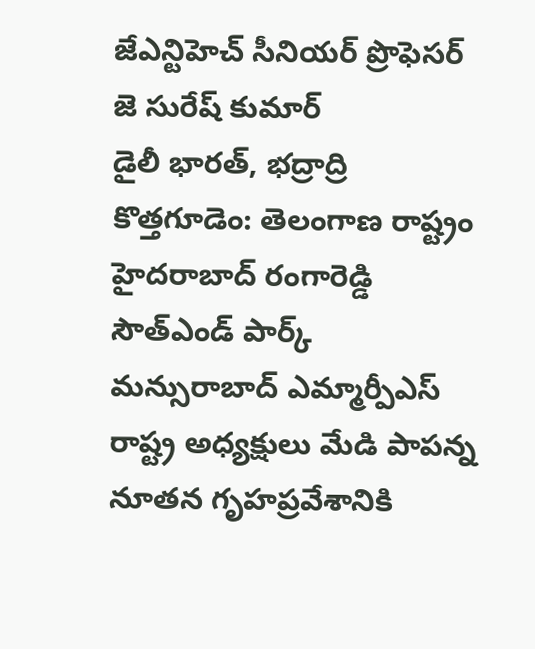జేఎన్టిహెచ్ సీనియర్ ప్రొఫెసర్ జె సురేష్ కుమార్
డైలీ భారత్, భద్రాద్రి కొత్తగూడెం: తెలంగాణ రాష్ట్రం హైదరాబాద్ రంగారెడ్డి సౌత్ఎండ్ పార్క్ మన్సురాబాద్ ఎమ్మార్పీఎస్ రాష్ట్ర అధ్యక్షులు మేడి పాపన్న నూతన గృహప్రవేశానికి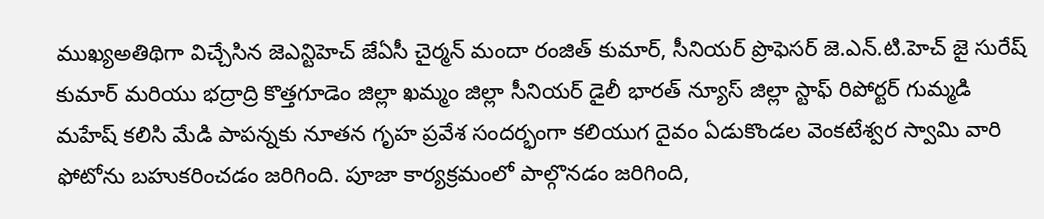ముఖ్యఅతిథిగా విచ్చేసిన జెఎన్టిహెచ్ జేఏసీ చైర్మన్ మందా రంజిత్ కుమార్, సీనియర్ ప్రొఫెసర్ జె.ఎన్.టి.హెచ్ జై సురేష్ కుమార్ మరియు భద్రాద్రి కొత్తగూడెం జిల్లా ఖమ్మం జిల్లా సీనియర్ డైలీ భారత్ న్యూస్ జిల్లా స్టాఫ్ రిపోర్టర్ గుమ్మడి మహేష్ కలిసి మేడి పాపన్నకు నూతన గృహ ప్రవేశ సందర్భంగా కలియుగ దైవం ఏడుకొండల వెంకటేశ్వర స్వామి వారి ఫోటోను బహుకరించడం జరిగింది. పూజా కార్యక్రమంలో పాల్గొనడం జరిగింది,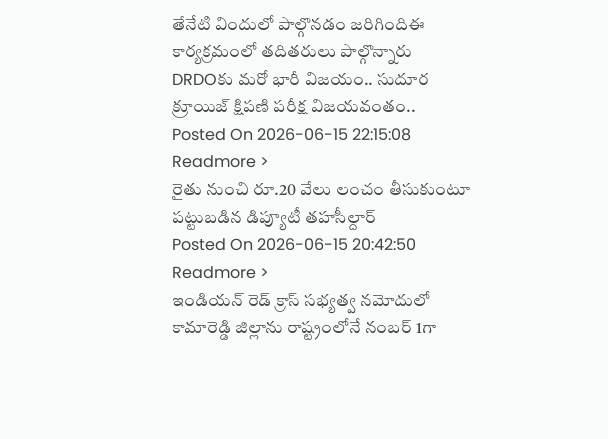తేనేటి విందులో పాల్గొనడం జరిగిందిఈ కార్యక్రమంలో తదితరులు పాల్గొన్నారు
DRDOకు మరో భారీ విజయం.. సుదూర క్రూయిజ్ క్షిపణి పరీక్ష విజయవంతం..
Posted On 2026-06-15 22:15:08
Readmore >
రైతు నుంచి రూ.20 వేలు లంచం తీసుకుంటూ పట్టుబడిన డిప్యూటీ తహసీల్దార్
Posted On 2026-06-15 20:42:50
Readmore >
ఇండియన్ రెడ్ క్రాస్ సభ్యత్వ నమోదులో కామారెడ్డి జిల్లాను రాష్ట్రంలోనే నంబర్ 1గా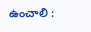ఉంచాలి :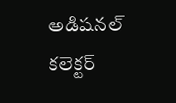అడిషనల్ కలెక్టర్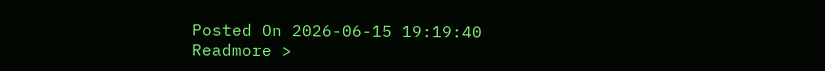Posted On 2026-06-15 19:19:40
Readmore >